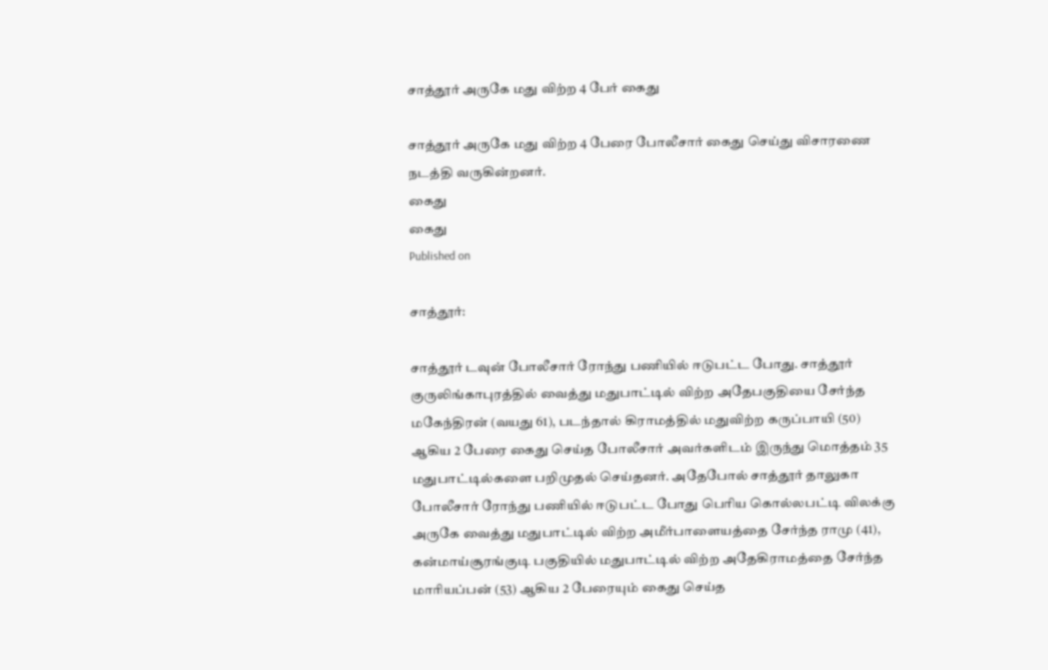சாத்தூர் அருகே மது விற்ற 4 பேர் கைது

சாத்தூர் அருகே மது விற்ற 4 பேரை போலீசார் கைது செய்து விசாரணை நடத்தி வருகின்றனர்.
கைது
கைது
Published on

சாத்தூர்:

சாத்தூர் டவுன் போலீசார் ரோந்து பணியில் ஈடுபட்ட போது. சாத்தூர் குருலிங்காபுரத்தில் வைத்து மதுபாட்டில் விற்ற அதேபகுதியை சேர்ந்த மகேந்திரன் (வயது 61), படந்தால் கிராமத்தில் மதுவிற்ற கருப்பாயி (50) ஆகிய 2 பேரை கைது செய்த போலீசார் அவர்களிடம் இருந்து மொத்தம் 35 மதுபாட்டில்களை பறிமுதல் செய்தனர். அதேபோல் சாத்தூர் தாலுகா போலீசார் ரோந்து பணியில் ஈடுபட்ட போது பெரிய கொல்லபட்டி விலக்கு அருகே வைத்து மதுபாட்டில் விற்ற அமீர்பாளையத்தை சேர்ந்த ராமு (41), கன்மாய்சூரங்குடி பகுதியில் மதுபாட்டில் விற்ற அதேகிராமத்தை சேர்ந்த மாரியப்பன் (53) ஆகிய 2 பேரையும் கைது செய்த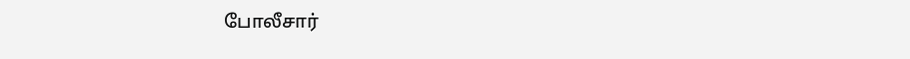போலீசார்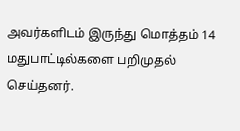அவர்களிடம் இருந்து மொத்தம் 14 மதுபாட்டில்களை பறிமுதல் செய்தனர்.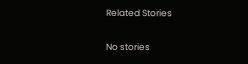Related Stories

No stories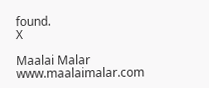found.
X

Maalai Malar
www.maalaimalar.com